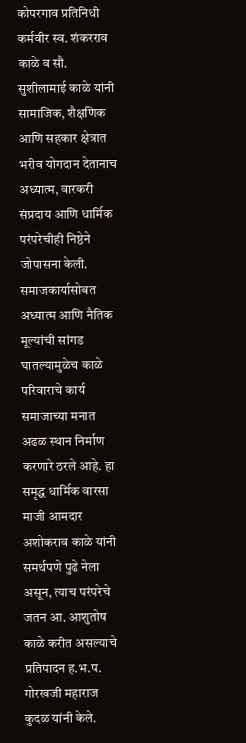कोपरगाव प्रतिनिधी
कर्मवीर स्व. शंकरराव काळे व सौ. सुशीलामाई काळे यांनी सामाजिक, शैक्षणिक आणि सहकार क्षेत्रात भरीव योगदान देतानाच अध्यात्म, वारकरी संप्रदाय आणि धार्मिक परंपरेचीही निष्ठेने जोपासना केली. समाजकार्यासोबत अध्यात्म आणि नैतिक मूल्यांची सांगड घातल्यामुळेच काळे परिवाराचे कार्य समाजाच्या मनात अढळ स्थान निर्माण करणारे ठरले आहे. हा समृद्ध धार्मिक वारसा माजी आमदार अशोकराव काळे यांनी समर्थपणे पुढे नेला असून, त्याच परंपरेचे जतन आ. आशुतोष काळे करीत असल्याचे प्रतिपादन ह.भ.प. गोरखजी महाराज कुदळ यांनी केले.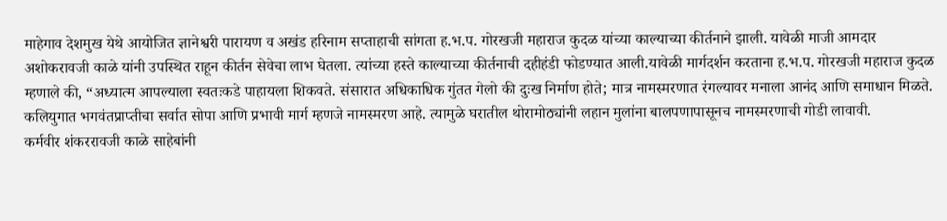माहेगाव देशमुख येथे आयोजित ज्ञानेश्वरी पारायण व अखंड हरिनाम सप्ताहाची सांगता ह.भ.प. गोरखजी महाराज कुदळ यांच्या काल्याच्या कीर्तनाने झाली. यावेळी माजी आमदार अशोकरावजी काळे यांनी उपस्थित राहून कीर्तन सेवेचा लाभ घेतला. त्यांच्या हस्ते काल्याच्या कीर्तनाची दहीहंडी फोडण्यात आली.यावेळी मार्गदर्शन करताना ह.भ.प. गोरखजी महाराज कुदळ म्हणाले की, “अध्यात्म आपल्याला स्वतःकडे पाहायला शिकवते. संसारात अधिकाधिक गुंतत गेलो की दुःख निर्माण होते; मात्र नामस्मरणात रंगल्यावर मनाला आनंद आणि समाधान मिळते. कलियुगात भगवंतप्राप्तीचा सर्वात सोपा आणि प्रभावी मार्ग म्हणजे नामस्मरण आहे. त्यामुळे घरातील थोरामोठ्यांनी लहान मुलांना बालपणापासूनच नामस्मरणाची गोडी लावावी.
कर्मवीर शंकररावजी काळे साहेबांनी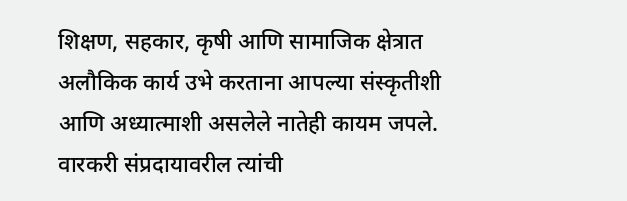शिक्षण, सहकार, कृषी आणि सामाजिक क्षेत्रात अलौकिक कार्य उभे करताना आपल्या संस्कृतीशी आणि अध्यात्माशी असलेले नातेही कायम जपले. वारकरी संप्रदायावरील त्यांची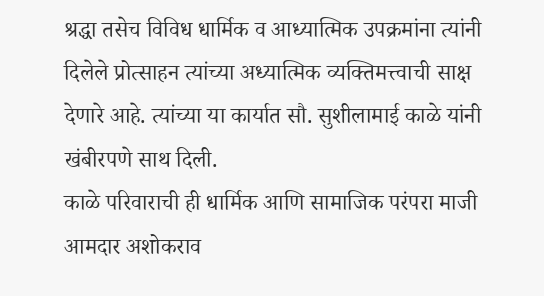श्रद्धा तसेच विविध धार्मिक व आध्यात्मिक उपक्रमांना त्यांनी दिलेले प्रोत्साहन त्यांच्या अध्यात्मिक व्यक्तिमत्त्वाची साक्ष देणारे आहे. त्यांच्या या कार्यात सौ. सुशीलामाई काळे यांनी खंबीरपणे साथ दिली.
काळे परिवाराची ही धार्मिक आणि सामाजिक परंपरा माजी आमदार अशोकराव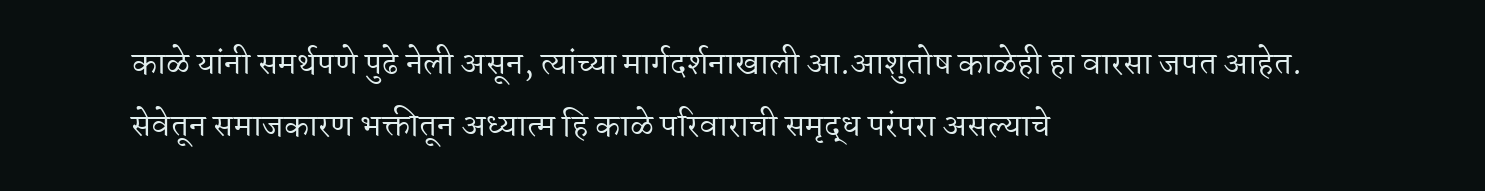काळे यांनी समर्थपणे पुढे नेली असून, त्यांच्या मार्गदर्शनाखाली आ.आशुतोष काळेही हा वारसा जपत आहेत. सेवेतून समाजकारण भक्तीतून अध्यात्म हि काळे परिवाराची समृद्ध परंपरा असल्याचे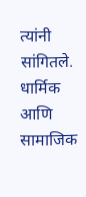त्यांनी सांगितले. धार्मिक आणि सामाजिक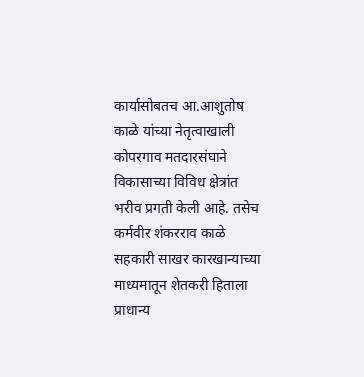कार्यासोबतच आ.आशुतोष काळे यांच्या नेतृत्वाखाली कोपरगाव मतदारसंघाने विकासाच्या विविध क्षेत्रांत भरीव प्रगती केली आहे. तसेच कर्मवीर शंकरराव काळे सहकारी साखर कारखान्याच्या माध्यमातून शेतकरी हिताला प्राधान्य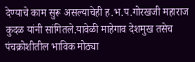देण्याचे काम सुरू असल्याचेही ह.भ.प.गोरखजी महाराज कुदळ यांनी सांगितले.यावेळी माहेगाव देशमुख तसेच पंचक्रोशीतील भाविक मोठ्या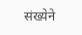संख्येने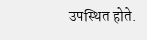उपस्थित होते.